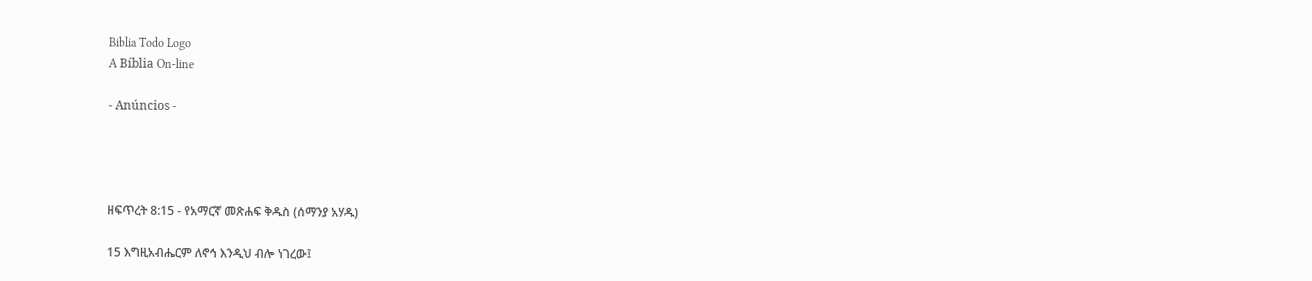Biblia Todo Logo
A Bíblia On-line

- Anúncios -




ዘፍጥረት 8:15 - የአማርኛ መጽሐፍ ቅዱስ (ሰማንያ አሃዱ)

15 እግዚአብሔርም ለኖኅ እንዲህ ብሎ ነገረው፤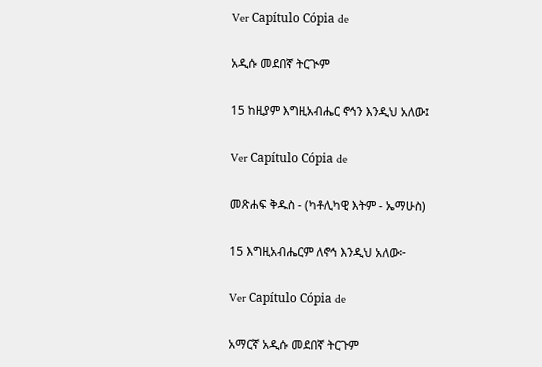Ver Capítulo Cópia de

አዲሱ መደበኛ ትርጒም

15 ከዚያም እግዚአብሔር ኖኅን እንዲህ አለው፤

Ver Capítulo Cópia de

መጽሐፍ ቅዱስ - (ካቶሊካዊ እትም - ኤማሁስ)

15 እግዚአብሔርም ለኖኅ እንዲህ አለው፦

Ver Capítulo Cópia de

አማርኛ አዲሱ መደበኛ ትርጉም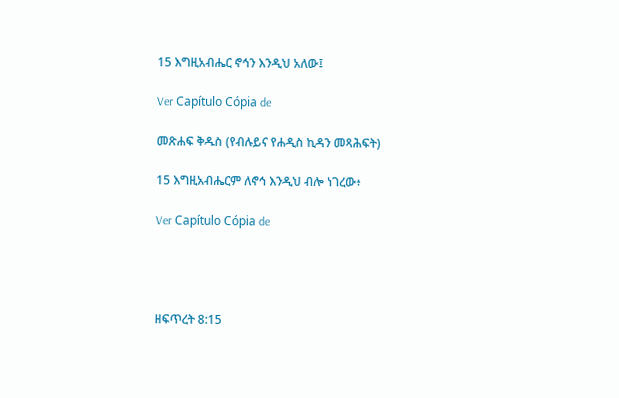15 እግዚአብሔር ኖኅን እንዲህ አለው፤

Ver Capítulo Cópia de

መጽሐፍ ቅዱስ (የብሉይና የሐዲስ ኪዳን መጻሕፍት)

15 እግዚአብሔርም ለኖኅ እንዲህ ብሎ ነገረው፥

Ver Capítulo Cópia de




ዘፍጥረት 8:15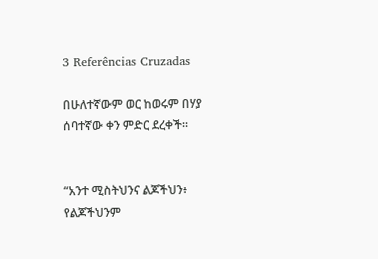3 Referências Cruzadas

በሁለተኛውም ወር ከወሩም በሃያ ሰባተኛው ቀን ምድር ደረቀች።


“አንተ ሚስትህንና ልጆችህን፥ የልጆችህንም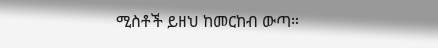ሚስቶች ይዘህ ከመርከብ ውጣ።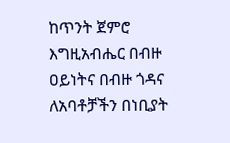ከጥንት ጀምሮ እግዚአብሔር በብዙ ዐይነትና በብዙ ጎዳና ለአባቶቻችን በነቢያት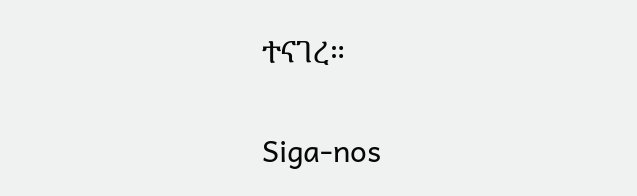ተናገረ።


Siga-nos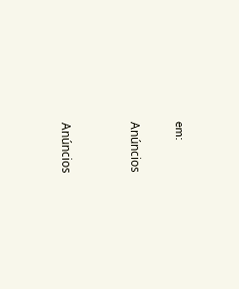em:

Anúncios


Anúncios